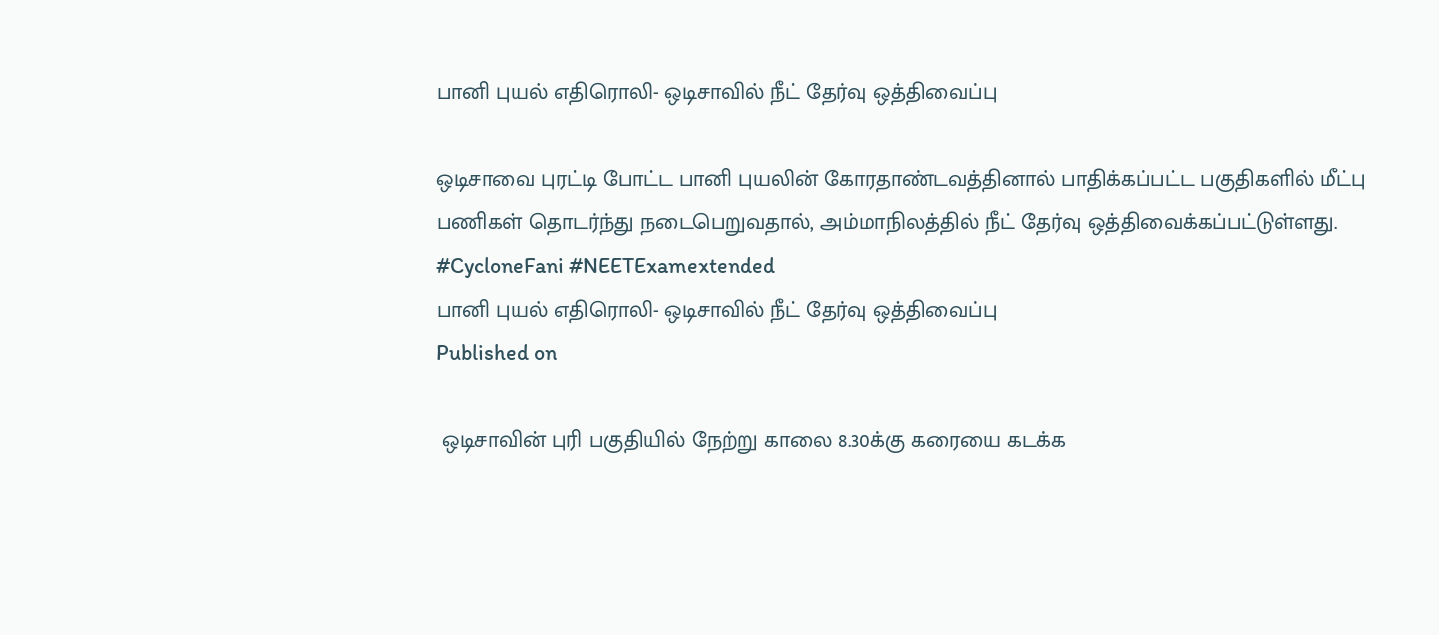பானி புயல் எதிரொலி- ஒடிசாவில் நீட் தேர்வு ஒத்திவைப்பு

ஒடிசாவை புரட்டி போட்ட பானி புயலின் கோரதாண்டவத்தினால் பாதிக்கப்பட்ட பகுதிகளில் மீட்பு பணிகள் தொடர்ந்து நடைபெறுவதால், அம்மாநிலத்தில் நீட் தேர்வு ஒத்திவைக்கப்பட்டுள்ளது. #CycloneFani #NEETExamextended
பானி புயல் எதிரொலி- ஒடிசாவில் நீட் தேர்வு ஒத்திவைப்பு
Published on

 ஒடிசாவின் புரி பகுதியில் நேற்று காலை 8.30க்கு கரையை கடக்க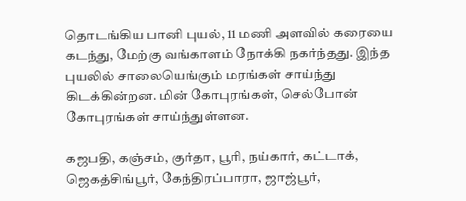தொடங்கிய பானி புயல், 11 மணி அளவில் கரையை கடந்து, மேற்கு வங்காளம் நோக்கி நகர்ந்தது. இந்த புயலில் சாலையெங்கும் மரங்கள் சாய்ந்து கிடக்கின்றன. மின் கோபுரங்கள், செல்போன் கோபுரங்கள் சாய்ந்துள்ளன.

கஜபதி, கஞ்சம், குர்தா, பூரி, நய்கார், கட்டாக், ஜெகத்சிங்பூர், கேந்திரப்பாரா, ஜாஜ்பூர்,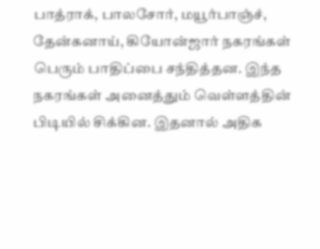பாத்ராக், பாலசோர், மயூர்பாஞ்ச், தேன்கனாய், கியோன்ஜார் நகரங்கள் பெரும் பாதிப்பை சந்தித்தன. இந்த நகரங்கள் அனைத்தும் வெள்ளத்தின் பிடியில் சிக்கின. இதனால் அதிக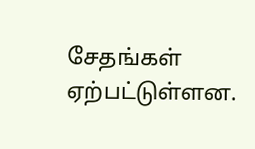சேதங்கள் ஏற்பட்டுள்ளன.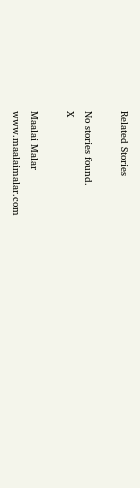Related Stories

No stories found.
X

Maalai Malar
www.maalaimalar.com